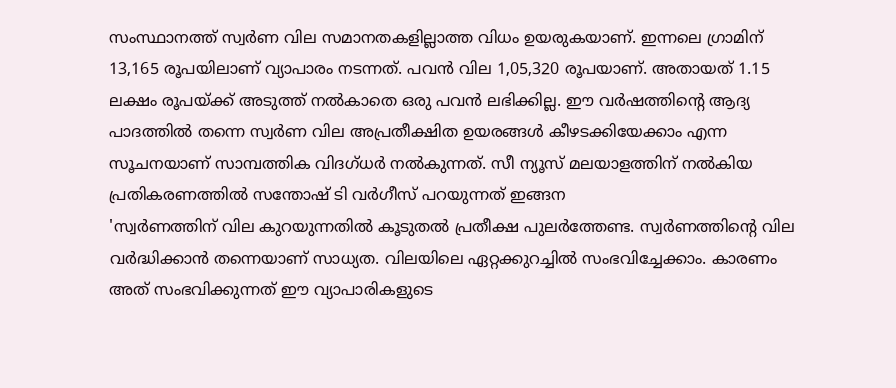സംസ്ഥാനത്ത് സ്വർണ വില സമാനതകളില്ലാത്ത വിധം ഉയരുകയാണ്. ഇന്നലെ ഗ്രാമിന് 13,165 രൂപയിലാണ് വ്യാപാരം നടന്നത്. പവൻ വില 1,05,320 രൂപയാണ്. അതായത് 1.15 ലക്ഷം രൂപയ്ക്ക് അടുത്ത് നൽകാതെ ഒരു പവൻ ലഭിക്കില്ല. ഈ വർഷത്തിൻ്റെ ആദ്യ പാദത്തിൽ തന്നെ സ്വർണ വില അപ്രതീക്ഷിത ഉയരങ്ങൾ കീഴടക്കിയേക്കാം എന്ന സൂചനയാണ് സാമ്പത്തിക വിദഗ്ധർ നൽകുന്നത്. സീ ന്യൂസ് മലയാളത്തിന് നൽകിയ പ്രതികരണത്തിൽ സന്തോഷ് ടി വർഗീസ് പറയുന്നത് ഇങ്ങന
'സ്വർണത്തിന് വില കുറയുന്നതിൽ കൂടുതൽ പ്രതീക്ഷ പുലർത്തേണ്ട. സ്വർണത്തിന്റെ വില വർദ്ധിക്കാൻ തന്നെയാണ് സാധ്യത. വിലയിലെ ഏറ്റക്കുറച്ചിൽ സംഭവിച്ചേക്കാം. കാരണം അത് സംഭവിക്കുന്നത് ഈ വ്യാപാരികളുടെ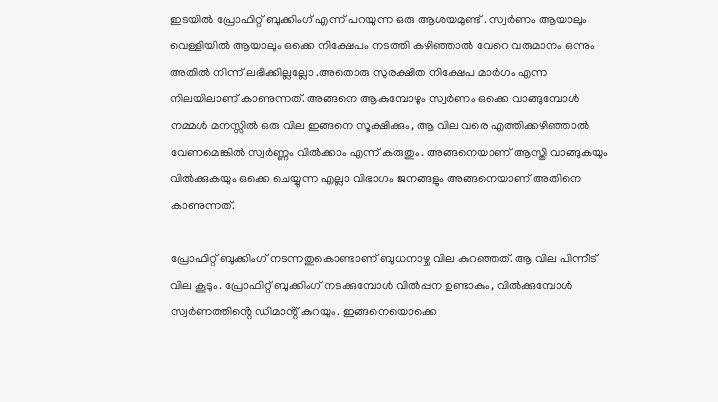ഇടയിൽ പ്രോഫിറ്റ് ബുക്കിംഗ് എന്ന് പറയുന്ന ഒരു ആശയമുണ്ട് . സ്വർണം ആയാലും വെള്ളിയിൽ ആയാലും ഒക്കെ നിക്ഷേപം നടത്തി കഴിഞ്ഞാൽ വേറെ വരുമാനം ഒന്നും അതിൽ നിന്ന് ലഭിക്കില്ലല്ലോ .അതൊരു സുരക്ഷിത നിക്ഷേപ മാർഗം എന്ന നിലയിലാണ് കാണുന്നത്. അങ്ങനെ ആകുമ്പോഴും സ്വർണം ഒക്കെ വാങ്ങുമ്പോൾ നമ്മൾ മനസ്സിൽ ഒരു വില ഇങ്ങനെ സൂക്ഷിക്കും, ആ വില വരെ എത്തിക്കഴിഞ്ഞാൽ വേണമെങ്കിൽ സ്വർണ്ണം വിൽക്കാം എന്ന് കരുതും. അങ്ങനെയാണ് ആസ്തി വാങ്ങുകയും വിൽക്കുകയും ഒക്കെ ചെയ്യുന്ന എല്ലാ വിഭാഗം ജനങ്ങളും അങ്ങനെയാണ് അതിനെ കാണുന്നത്.

പ്രോഫിറ്റ് ബുക്കിംഗ് നടന്നതുകൊണ്ടാണ് ബുധനാഴ്ച വില കുറഞ്ഞത്. ആ വില പിന്നീട് വില കൂടും. പ്രോഫിറ്റ് ബുക്കിംഗ് നടക്കുമ്പോൾ വിൽപ്പന ഉണ്ടാകും, വിൽക്കുമ്പോൾ സ്വർണത്തിൻ്റെ ഡിമാൻ്റ് കുറയും. ഇങ്ങനെയൊക്കെ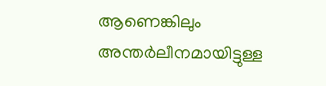ആണെങ്കിലും അന്തർലീനമായിട്ടുള്ള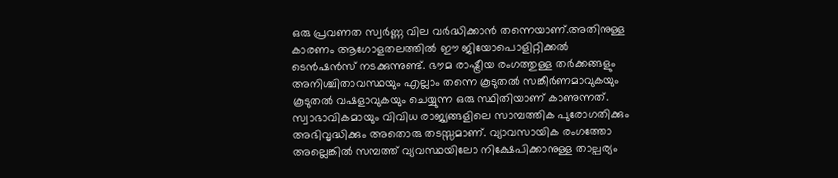ഒരു പ്രവണത സ്വർണ്ണ വില വർദ്ധിക്കാൻ തന്നെയാണ്.അതിനുള്ള കാരണം ആഗോളതലത്തിൽ ഈ ജിയോപൊളിറ്റിക്കൽ ടെൻഷൻസ് നടക്കുന്നുണ്ട്. ഭൗമ രാഷ്ട്രീയ രംഗത്തുള്ള തർക്കങ്ങളും അനിശ്ചിതാവസ്ഥയും എല്ലാം തന്നെ കൂടുതൽ സങ്കീർണമാവുകയും കൂടുതൽ വഷളാവുകയും ചെയ്യുന്ന ഒരു സ്ഥിതിയാണ് കാണുന്നത്.
സ്വാഭാവികമായും വിവിധ രാജ്യങ്ങളിലെ സാമ്പത്തിക പുരോഗതിക്കും അഭിവൃദ്ധിക്കും അതൊരു തടസ്സമാണ്. വ്യാവസായിക രംഗത്തോ അല്ലെങ്കിൽ സമ്പത്ത് വ്യവസ്ഥയിലോ നിക്ഷേപിക്കാനുള്ള താല്പര്യം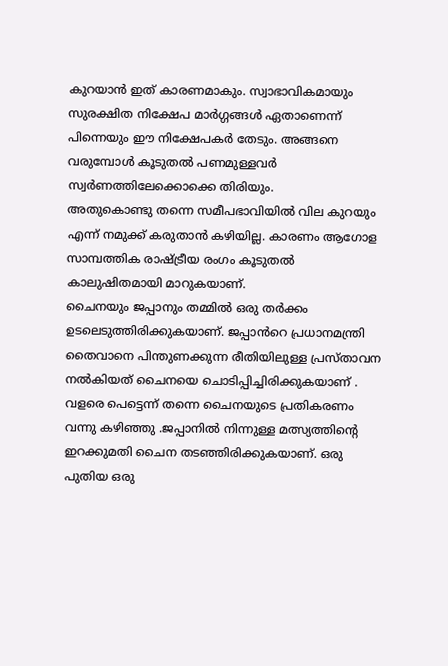കുറയാൻ ഇത് കാരണമാകും. സ്വാഭാവികമായും സുരക്ഷിത നിക്ഷേപ മാർഗ്ഗങ്ങൾ ഏതാണെന്ന് പിന്നെയും ഈ നിക്ഷേപകർ തേടും. അങ്ങനെ വരുമ്പോൾ കൂടുതൽ പണമുള്ളവർ സ്വർണത്തിലേക്കൊക്കെ തിരിയും.
അതുകൊണ്ടു തന്നെ സമീപഭാവിയിൽ വില കുറയും എന്ന് നമുക്ക് കരുതാൻ കഴിയില്ല. കാരണം ആഗോള സാമ്പത്തിക രാഷ്ട്രീയ രംഗം കൂടുതൽ കാലുഷിതമായി മാറുകയാണ്.
ചൈനയും ജപ്പാനും തമ്മിൽ ഒരു തർക്കം ഉടലെടുത്തിരിക്കുകയാണ്. ജപ്പാൻറെ പ്രധാനമന്ത്രി തൈവാനെ പിന്തുണക്കുന്ന രീതിയിലുള്ള പ്രസ്താവന നൽകിയത് ചൈനയെ ചൊടിപ്പിച്ചിരിക്കുകയാണ് . വളരെ പെട്ടെന്ന് തന്നെ ചൈനയുടെ പ്രതികരണം വന്നു കഴിഞ്ഞു .ജപ്പാനിൽ നിന്നുള്ള മത്സ്യത്തിന്റെ ഇറക്കുമതി ചൈന തടഞ്ഞിരിക്കുകയാണ്. ഒരു പുതിയ ഒരു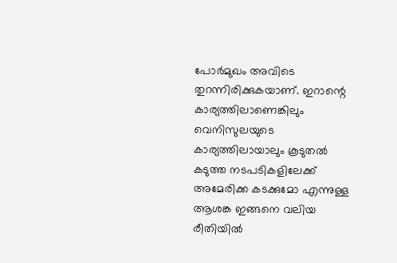പോർമുഖം അവിടെ തുറന്നിരിക്കുകയാണ്. ഇറാന്റെ കാര്യത്തിലാണെങ്കിലും വെനിസുലയുടെ കാര്യത്തിലായാലും കൂടുതൽ കടുത്ത നടപടികളിലേക്ക് അമേരിക്ക കടക്കുമോ എന്നുള്ള ആശങ്ക ഇങ്ങനെ വലിയ രീതിയിൽ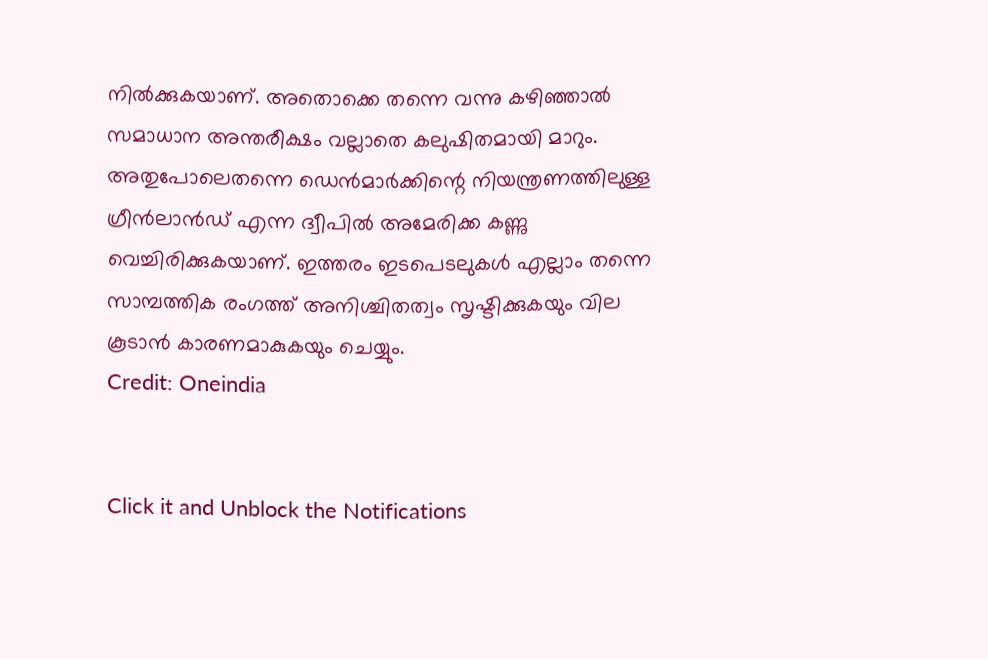നിൽക്കുകയാണ്. അതൊക്കെ തന്നെ വന്നു കഴിഞ്ഞാൽ സമാധാന അന്തരീക്ഷം വല്ലാതെ കലുഷിതമായി മാറും.
അതുപോലെതന്നെ ഡെൻമാർക്കിന്റെ നിയന്ത്രണത്തിലുള്ള ഗ്രീൻലാൻഡ് എന്ന ദ്വീപിൽ അമേരിക്ക കണ്ണു വെച്ചിരിക്കുകയാണ്. ഇത്തരം ഇടപെടലുകൾ എല്ലാം തന്നെ സാമ്പത്തിക രംഗത്ത് അനിശ്ചിതത്വം സൃഷ്ടിക്കുകയും വില കൂടാൻ കാരണമാകുകയും ചെയ്യും.
Credit: Oneindia


Click it and Unblock the Notifications